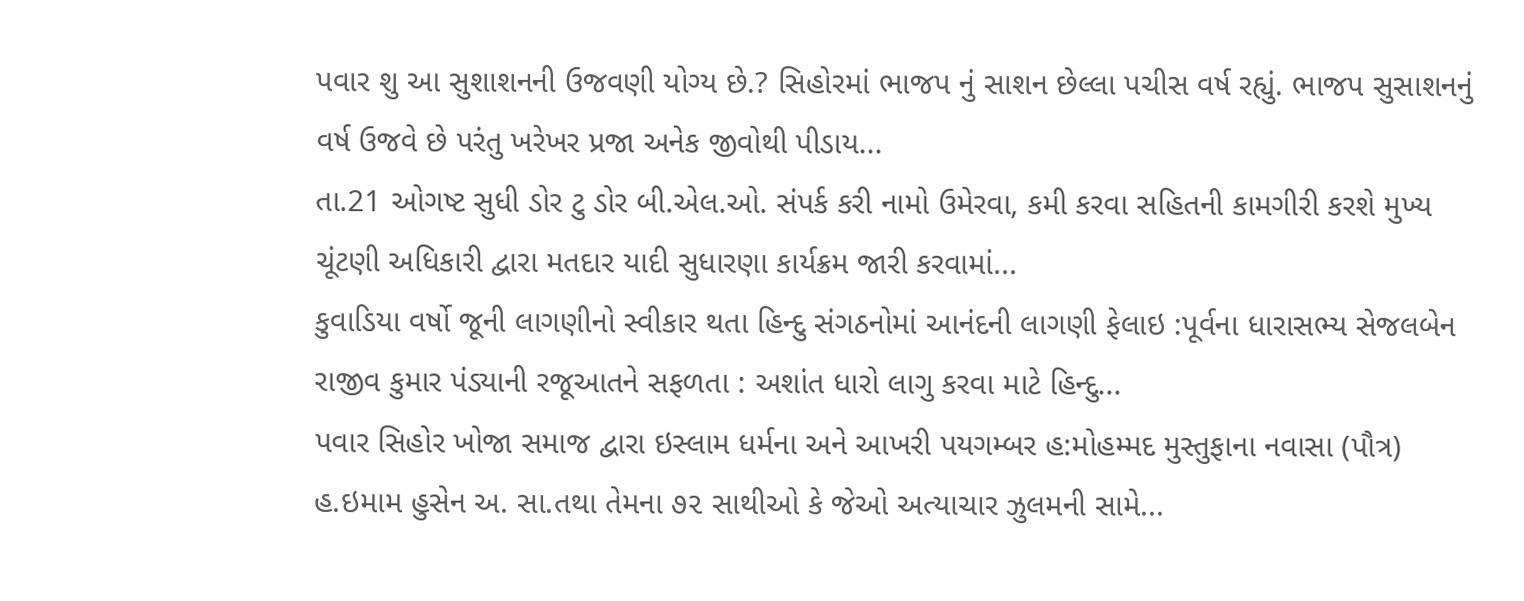પવાર શુ આ સુશાશનની ઉજવણી યોગ્ય છે.? સિહોરમાં ભાજપ નું સાશન છેલ્લા પચીસ વર્ષ રહ્યું. ભાજપ સુસાશનનું વર્ષ ઉજવે છે પરંતુ ખરેખર પ્રજા અનેક જીવોથી પીડાય...
તા.21 ઓગષ્ટ સુધી ડોર ટુ ડોર બી.એલ.ઓ. સંપર્ક કરી નામો ઉમેરવા, કમી કરવા સહિતની કામગીરી કરશે મુખ્ય ચૂંટણી અધિકારી દ્વારા મતદાર યાદી સુધારણા કાર્યક્રમ જારી કરવામાં...
કુવાડિયા વર્ષો જૂની લાગણીનો સ્વીકાર થતા હિન્દુ સંગઠનોમાં આનંદની લાગણી ફેલાઇ :પૂર્વના ધારાસભ્ય સેજલબેન રાજીવ કુમાર પંડ્યાની રજૂઆતને સફળતા : અશાંત ધારો લાગુ કરવા માટે હિન્દુ...
પવાર સિહોર ખોજા સમાજ દ્વારા ઇસ્લામ ધર્મના અને આખરી પયગમ્બર હ:મોહમ્મદ મુસ્તુફાના નવાસા (પૌત્ર) હ.ઇમામ હુસેન અ. સા.તથા તેમના ૭૨ સાથીઓ કે જેઓ અત્યાચાર ઝુલમની સામે...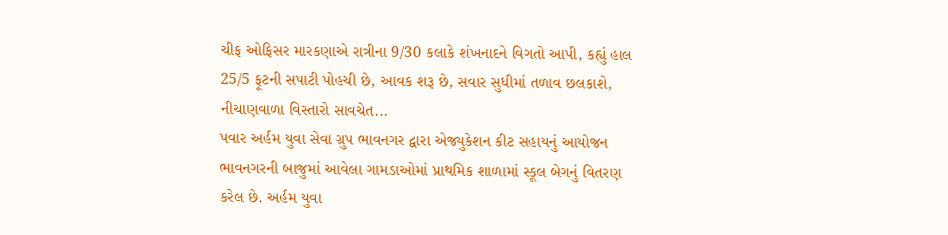ચીફ ઓફિસર મારકણાએ રાત્રીના 9/30 કલાકે શંખનાદને વિગતો આપી, કહ્યું હાલ 25/5 ફૂટની સપાટી પોહચી છે, આવક શરૂ છે, સવાર સુધીમાં તળાવ છલકાશે, નીચાણવાળા વિસ્તારો સાવચેત...
પવાર અર્હમ યુવા સેવા ગ્રુપ ભાવનગર દ્વારા એજ્યુકેશન કીટ સહાયનું આયોજન ભાવનગરની બાજુમાં આવેલા ગામડાઓમાં પ્રાથમિક શાળામાં સ્કૂલ બેગનું વિતરણ કરેલ છે. અર્હમ યુવા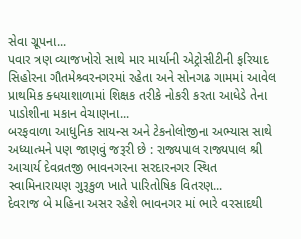સેવા ગ્રૂપના...
પવાર ત્રણ વ્યાજખોરો સાથે માર માર્યાની એટ્રોસીટીની ફરિયાદ સિહોરના ગૌતમેશ્ર્વરનગરમાં રહેતા અને સોનગઢ ગામમાં આવેલ પ્રાથમિક ક્ધયાશાળામાં શિક્ષક તરીકે નોકરી કરતા આધેડે તેના પાડોશીના મકાન વેચાણના...
બરફવાળા આધુનિક સાયન્સ અને ટેકનોલોજીના અભ્યાસ સાથે અધ્યાત્મને પણ જાણવું જરૂરી છે : રાજ્યપાલ રાજ્યપાલ શ્રી આચાર્ય દેવવ્રતજી ભાવનગરના સરદારનગર સ્થિત સ્વામિનારાયણ ગુરૂકુળ ખાતે પારિતોષિક વિતરણ...
દેવરાજ બે મહિના અસર રહેશે ભાવનગર માં ભારે વરસાદથી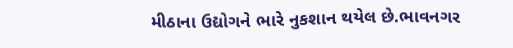મીઠાના ઉદ્યોગને ભારે નુકશાન થયેલ છે.ભાવનગર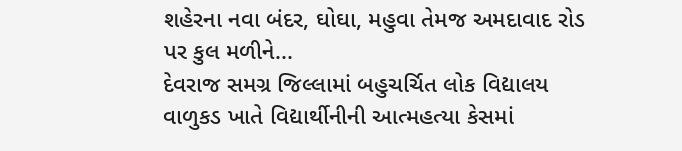શહેરના નવા બંદર, ઘોઘા, મહુવા તેમજ અમદાવાદ રોડ પર કુલ મળીને...
દેવરાજ સમગ્ર જિલ્લામાં બહુચર્ચિત લોક વિદ્યાલય વાળુકડ ખાતે વિદ્યાર્થીનીની આત્મહત્યા કેસમાં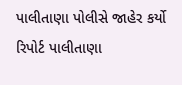પાલીતાણા પોલીસે જાહેર કર્યો રિપોર્ટ પાલીતાણા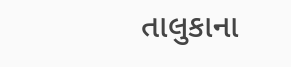તાલુકાના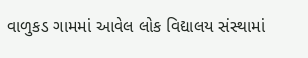વાળુકડ ગામમાં આવેલ લોક વિદ્યાલય સંસ્થામાં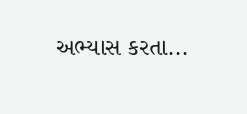અભ્યાસ કરતા...